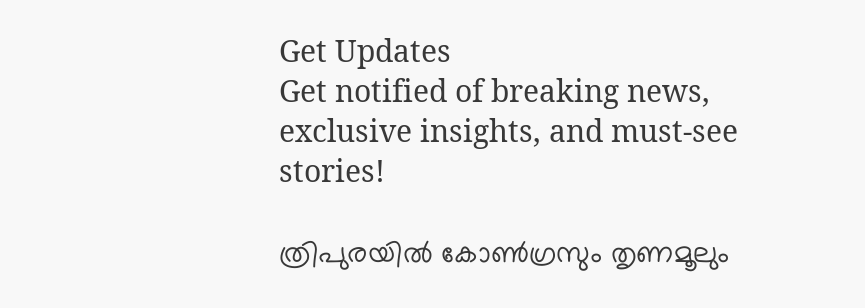Get Updates
Get notified of breaking news, exclusive insights, and must-see stories!

ത്രിപുരയില്‍ കോണ്‍ഗ്രസും തൃണമൂലും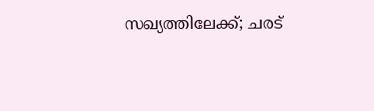സഖ്യത്തിലേക്ക്; ചരട്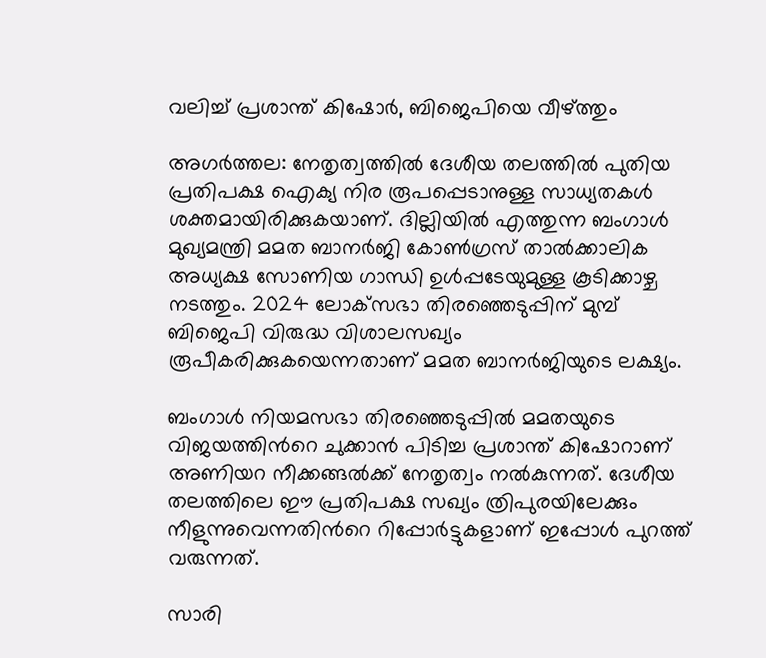വലിച്ച് പ്രശാന്ത് കിഷോര്‍, ബിജെപിയെ വീഴ്ത്തും

അഗര്‍ത്തല: നേതൃത്വത്തില്‍ ദേശീയ തലത്തില്‍ പുതിയ പ്രതിപക്ഷ ഐക്യ നിര രൂപപ്പെടാനുള്ള സാധ്യതകള്‍ ശക്തമായിരിക്കുകയാണ്. ദില്ലിയില്‍ എത്തുന്ന ബംഗാള്‍ മുഖ്യമന്ത്രി മമത ബാനര്‍ജി കോണ്‍ഗ്രസ് താല്‍ക്കാലിക അധ്യക്ഷ സോണിയ ഗാന്ധി ഉള്‍പ്പടേയുമുള്ള കൂടിക്കാഴ്ച നടത്തും. 2024 ലോക്‌സഭാ തിരഞ്ഞെടുപ്പിന് മുമ്പ് ബിജെപി വിരുദ്ധ വിശാലസഖ്യം രൂപീകരിക്കുകയെന്നതാണ് മമത ബാനര്‍ജിയുടെ ലക്ഷ്യം.

ബംഗാള്‍ നിയമസഭാ തിരഞ്ഞെടുപ്പില്‍ മമതയുടെ വിജയത്തിന്‍റെ ചുക്കാന്‍ പിടിച്ച പ്രശാന്ത് കിഷോറാണ് അണിയറ നീക്കങ്ങല്‍ക്ക് നേതൃത്വം നല്‍കുന്നത്. ദേശീയ തലത്തിലെ ഈ പ്രതിപക്ഷ സഖ്യം ത്രിപുരയിലേക്കും നീളുന്നുവെന്നതിന്‍റെ റിപ്പോര്‍ട്ടുകളാണ് ഇപ്പോള്‍ പുറത്ത് വരുന്നത്.

സാരി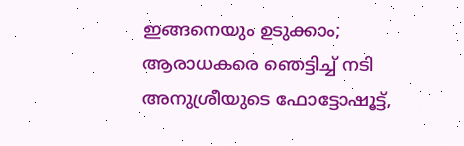ഇങ്ങനെയും ഉടുക്കാം; ആരാധകരെ ഞെട്ടിച്ച് നടി അനുശ്രീയുടെ ഫോട്ടോഷൂട്ട്,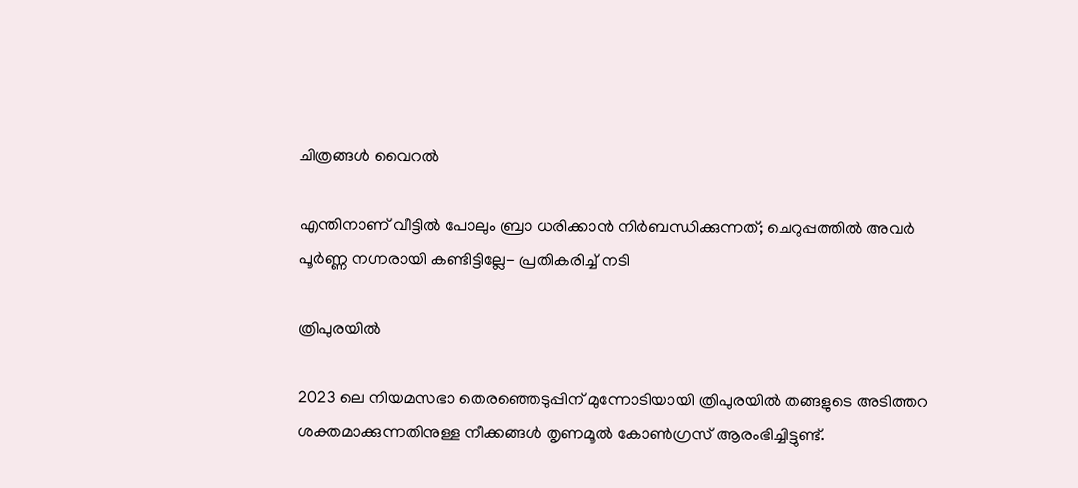ചിത്രങ്ങള്‍ വൈറല്‍

എന്തിനാണ് വീട്ടില്‍ പോലും ബ്രാ ധരിക്കാന്‍ നിര്‍ബന്ധിക്കുന്നത്; ചെറുപ്പത്തില്‍ അവര്‍ പൂര്‍ണ്ണ നഗ്നരായി കണ്ടിട്ടില്ലേ- പ്രതികരിച്ച് നടി

ത്രിപുരയിൽ

2023 ലെ നിയമസഭാ തെരഞ്ഞെടുപ്പിന് മുന്നോടിയായി ത്രിപുരയിൽ തങ്ങളുടെ അടിത്തറ ശക്തമാക്കുന്നതിനുള്ള നീക്കങ്ങള്‍ തൃണമൂല്‍ കോണ്‍ഗ്രസ് ആരംഭിച്ചിട്ടുണ്ട്.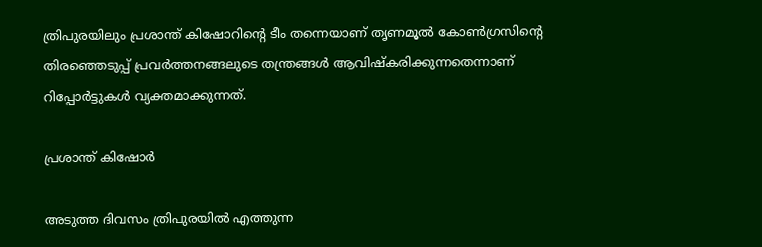ത്രിപുരയിലും പ്രശാന്ത് കിഷോറിന്‍റെ ടീം തന്നെയാണ് തൃണമൂല്‍ കോണ്‍ഗ്രസിന്‍റെ തിരഞ്ഞെടുപ്പ് പ്രവര്‍ത്തനങ്ങലുടെ തന്ത്രങ്ങള്‍ ആവിഷ്കരിക്കുന്നതെന്നാണ് റിപ്പോര്‍ട്ടുകള്‍ വ്യക്തമാക്കുന്നത്.

പ്രശാന്ത് കിഷോര്‍

അടുത്ത ദിവസം ത്രിപുരയില്‍ എത്തുന്ന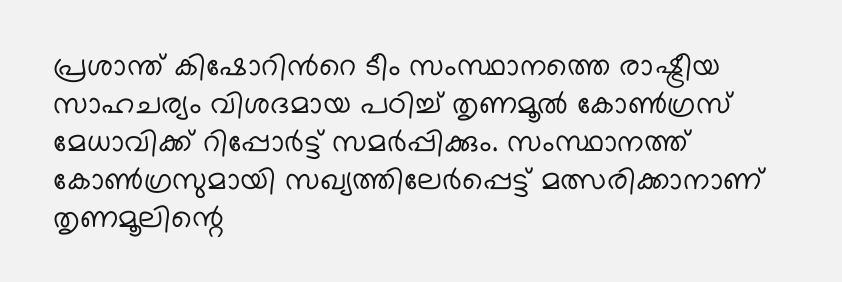പ്രശാന്ത് കിഷോറിന്‍റെ ടീം സംസ്ഥാനത്തെ രാഷ്ട്രീയ സാഹചര്യം വിശദമായ പഠിച്ച് തൃണമൂല്‍ കോണ്‍ഗ്രസ് മേധാവിക്ക് റിപ്പോര്‍ട്ട് സമര്‍പ്പിക്കും. സംസ്ഥാനത്ത് കോണ്‍ഗ്രസുമായി സഖ്യത്തിലേര്‍പ്പെട്ട് മത്സരിക്കാനാണ് തൃണമൂലിന്റെ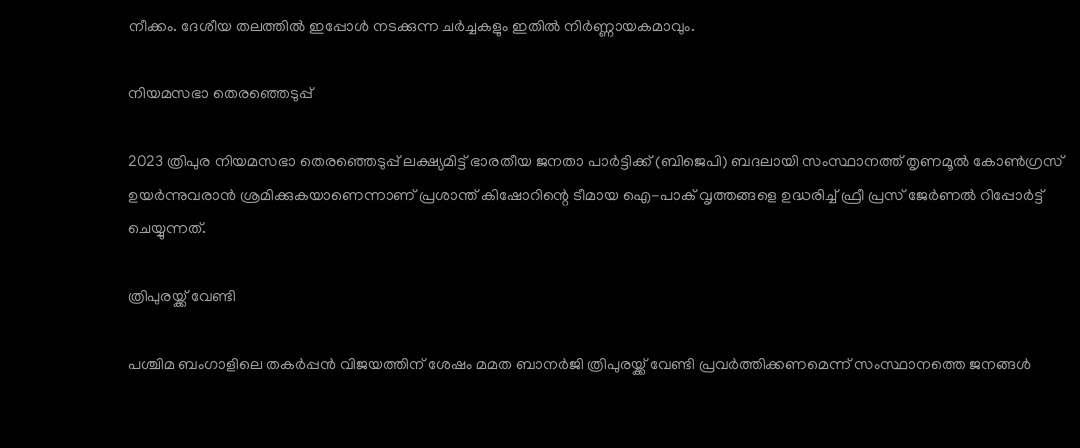നീക്കം. ദേശീയ തലത്തില്‍ ഇപ്പോള്‍ നടക്കുന്ന ചര്‍ച്ചകളും ഇതില്‍ നിര്‍ണ്ണായകമാവും.

നിയമസഭാ തെരഞ്ഞെടുപ്പ്

2023 ത്രിപുര നിയമസഭാ തെരഞ്ഞെടുപ്പ് ലക്ഷ്യമിട്ട് ഭാരതീയ ജനതാ പാർട്ടിക്ക് (ബിജെപി) ബദലായി സംസ്ഥാനത്ത് തൃണമൂൽ കോൺഗ്രസ് ഉയർന്നുവരാൻ ശ്രമിക്കുകയാണെന്നാണ് പ്രശാന്ത് കിഷോറിന്റെ ടീമായ ഐ-പാക് വൃത്തങ്ങളെ ഉദ്ധരിച്ച് ഫ്രീ പ്രസ് ജേര്‍ണല്‍ റിപ്പോര്‍ട്ട് ചെയ്യുന്നത്.

ത്രിപുരയ്ക്ക് വേണ്ടി

പശ്ചിമ ബംഗാളിലെ തകർപ്പൻ വിജയത്തിന് ശേഷം മമത ബാനർജി ത്രിപുരയ്ക്ക് വേണ്ടി പ്രവർത്തിക്കണമെന്ന് സംസ്ഥാനത്തെ ജനങ്ങൾ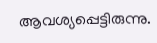ആവശ്യപ്പെട്ടിരുന്നു.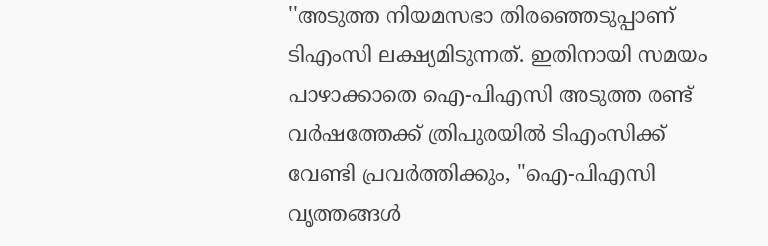''അടുത്ത നിയമസഭാ തിരഞ്ഞെടുപ്പാണ് ടിഎംസി ലക്ഷ്യമിടുന്നത്. ഇതിനായി സമയം പാഴാക്കാതെ ഐ-പിഎസി അടുത്ത രണ്ട് വർഷത്തേക്ക് ത്രിപുരയില്‍ ടിഎംസിക്ക് വേണ്ടി പ്രവർത്തിക്കും, "ഐ-പിഎസി വൃത്തങ്ങൾ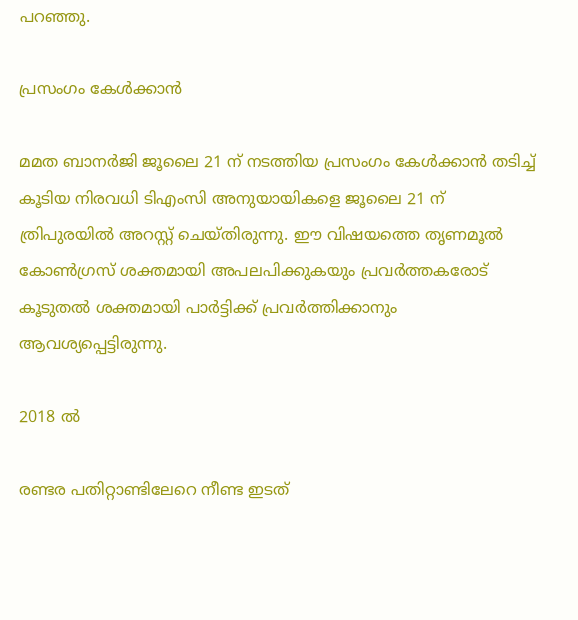പറഞ്ഞു.

പ്രസംഗം കേൾക്കാൻ

മമത ബാനർജി ജൂലൈ 21 ന് നടത്തിയ പ്രസംഗം കേൾക്കാൻ തടിച്ച് കൂടിയ നിരവധി ടിഎംസി അനുയായികളെ ജൂലൈ 21 ന് ത്രിപുരയിൽ അറസ്റ്റ് ചെയ്തിരുന്നു. ഈ വിഷയത്തെ തൃണമൂല്‍ കോണ്‍ഗ്രസ് ശക്തമായി അപലപിക്കുകയും പ്രവര്‍ത്തകരോട് കൂടുതല്‍ ശക്തമായി പാര്‍ട്ടിക്ക് പ്രവര്‍ത്തിക്കാനും ആവശ്യപ്പെട്ടിരുന്നു.

2018 ല്‍

രണ്ടര പതിറ്റാണ്ടിലേറെ നീണ്ട ഇടത്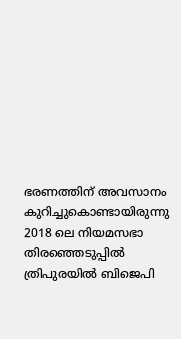ഭരണത്തിന് അവസാനം കുറിച്ചുകൊണ്ടായിരുന്നു 2018 ലെ നിയമസഭാ തിരഞ്ഞെടുപ്പില്‍ ത്രിപുരയില്‍ ബിജെപി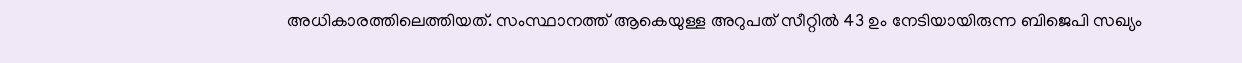അധികാരത്തിലെത്തിയത്. സംസ്ഥാനത്ത് ആകെയുള്ള അറുപത് സീറ്റില്‍ 43 ഉം നേടിയായിരുന്ന ബിജെപി സഖ്യം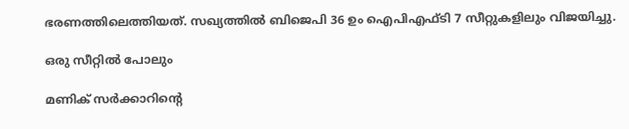ഭരണത്തിലെത്തിയത്. സഖ്യത്തില്‍ ബിജെപി 36 ഉം ഐപിഎഫ്ടി 7 സീറ്റുകളിലും വിജയിച്ചു.

ഒരു സീറ്റില്‍ പോലും

മണിക് സര്‍ക്കാറിന്റെ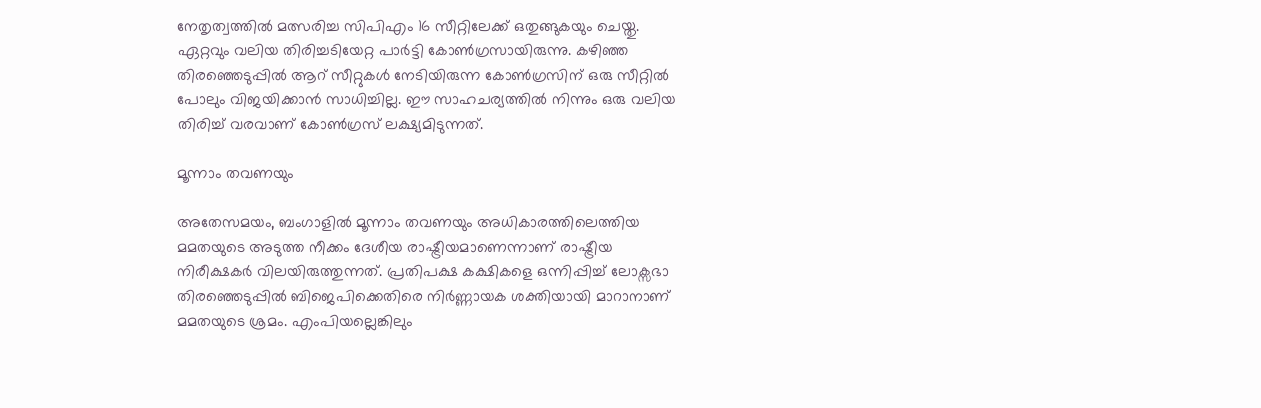നേതൃത്വത്തില്‍ മത്സരിച്ച സിപിഎം 16 സീറ്റിലേക്ക് ഒതുങ്ങുകയും ചെയ്തു. ഏറ്റവും വലിയ തിരിച്ചടിയേറ്റ പാര്‍ട്ടി കോണ്‍ഗ്രസായിരുന്നു. കഴിഞ്ഞ തിരഞ്ഞെടുപ്പില്‍ ആറ് സീറ്റുകള്‍ നേടിയിരുന്ന കോണ്‍ഗ്രസിന് ഒരു സീറ്റില്‍ പോലും വിജയിക്കാന്‍ സാധിച്ചില്ല. ഈ സാഹചര്യത്തില്‍ നിന്നും ഒരു വലിയ തിരിച്ച് വരവാണ് കോണ്‍ഗ്രസ് ലക്ഷ്യമിടുന്നത്.

മൂന്നാം തവണയും

അതേസമയം, ബംഗാളില്‍ മൂന്നാം തവണയും അധികാരത്തിലെത്തിയ മമതയുടെ അടുത്ത നീക്കം ദേശീയ രാഷ്ട്രീയമാണെന്നാണ് രാഷ്ട്രീയ നിരീക്ഷകര്‍ വിലയിരുത്തുന്നത്. പ്രതിപക്ഷ കക്ഷികളെ ഒന്നിപ്പിച്ച് ലോക്സഭാ തിരഞ്ഞെടുപ്പില്‍ ബിജെപിക്കെതിരെ നിര്‍ണ്ണായക ശക്തിയായി മാറാനാണ് മമതയുടെ ശ്രമം. എംപിയല്ലെങ്കിലും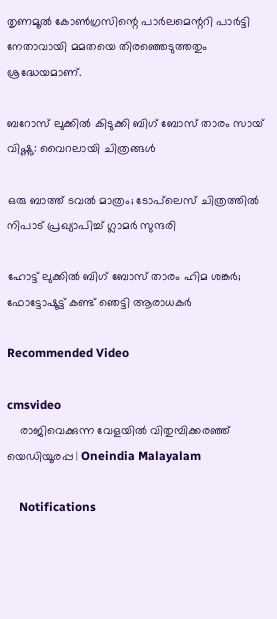തൃണമൂല്‍ കോണ്‍ഗ്രസിന്റെ പാര്‍ലമെന്ററി പാര്‍ട്ടി നേതാവായി മമതയെ തിരഞ്ഞെടുത്തതും ശ്രദ്ധേയമാണ്.

ബറോസ് ലുക്കില്‍ കിടുക്കി ബിഗ് ബോസ് താരം സായ് വിഷ്ണു: വൈറലായി ചിത്രങ്ങള്‍

ഒരു ബാത്ത് ടവൽ മാത്രം; ടോപ്‌ലെസ് ചിത്രത്തില്‍ നിപാട് പ്രഖ്യാപിച്ച് ഗ്ലാമര്‍ സുന്ദരി

ഹോട്ട് ലുക്കില്‍ ബിഗ് ബോസ് താരം ഹിമ ശങ്കര്‍; ഫോട്ടോഷൂട്ട് കണ്ട് ഞെട്ടി ആരാധകര്‍

Recommended Video

cmsvideo
    രാജിവെക്കുന്ന വേളയിൽ വിതുമ്പിക്കരഞ്ഞ് യെഡിയൂരപ്പ | Oneindia Malayalam

    Notifications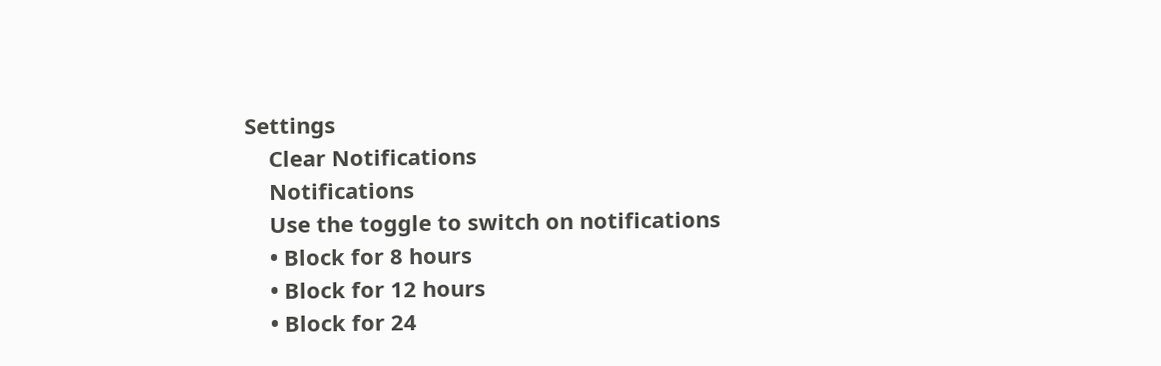Settings
    Clear Notifications
    Notifications
    Use the toggle to switch on notifications
    • Block for 8 hours
    • Block for 12 hours
    • Block for 24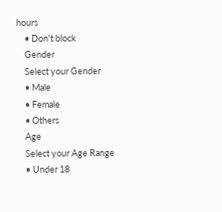hours
    • Don't block
    Gender
    Select your Gender
    • Male
    • Female
    • Others
    Age
    Select your Age Range
    • Under 18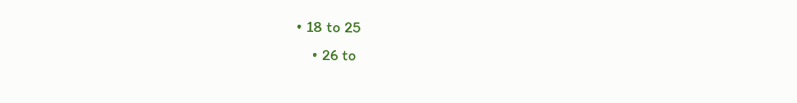• 18 to 25
    • 26 to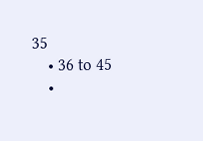35
    • 36 to 45
    •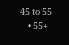45 to 55
    • 55+